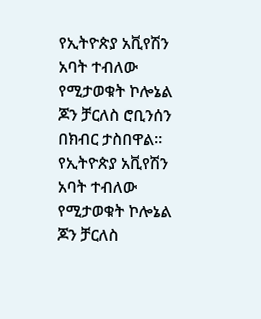የኢትዮጵያ አቪየሽን አባት ተብለው የሚታወቁት ኮሎኔል ጆን ቻርለስ ሮቢንሰን በክብር ታስበዋል።
የኢትዮጵያ አቪየሽን አባት ተብለው የሚታወቁት ኮሎኔል ጆን ቻርለስ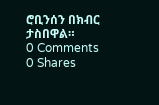ሮቢንሰን በክብር ታስበዋል።
0 Comments
0 Shares